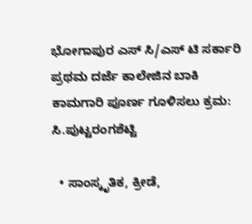ಭೋಗಾಪುರ ಎಸ್ ಸಿ/ಎಸ್ ಟಿ ಸರ್ಕಾರಿ ಪ್ರಥಮ ದರ್ಜೆ ಕಾಲೇಜಿನ ಬಾಕಿ ಕಾಮಗಾರಿ ಪೂರ್ಣ ಗೂಳಿಸಲು ಕ್ರಮ:  ಸಿ.ಪುಟ್ಟರಂಗಶೆಟ್ಟಿ

  • ಸಾಂಸ್ಕೃತಿಕ, ಕ್ರೀಡೆ,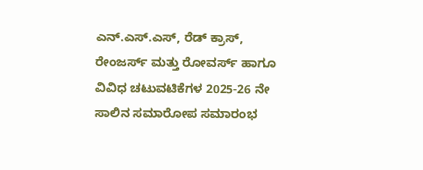ಎನ್.ಎಸ್.ಎಸ್, ರೆಡ್ ಕ್ರಾಸ್, ರೇಂಜರ್ಸ್ ಮತ್ತು ರೋವರ್ಸ್ ಹಾಗೂ ವಿವಿಧ ಚಟುವಟಿಕೆಗಳ 2025-26 ನೇ ಸಾಲಿನ ಸಮಾರೋಪ ಸಮಾರಂಭ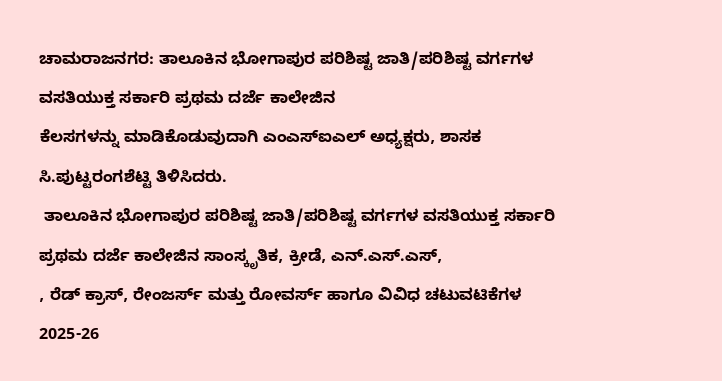ಚಾಮರಾಜನಗರ: ತಾಲೂಕಿನ ಭೋಗಾಪುರ ಪರಿಶಿಷ್ಟ ಜಾತಿ/ಪರಿಶಿಷ್ಟ ವರ್ಗಗಳ ವಸತಿಯುಕ್ತ ಸರ್ಕಾರಿ ಪ್ರಥಮ ದರ್ಜೆ ಕಾಲೇಜಿನ
ಕೆಲಸಗಳನ್ನು ಮಾಡಿಕೊಡುವುದಾಗಿ ಎಂಎಸ್ಐಎಲ್ ಅಧ್ಯಕ್ಷರು, ಶಾಸಕ ಸಿ.ಪುಟ್ಟರಂಗಶೆಟ್ಟಿ ತಿಳಿಸಿದರು.
 ತಾಲೂಕಿನ ಭೋಗಾಪುರ ಪರಿಶಿಷ್ಟ ಜಾತಿ/ಪರಿಶಿಷ್ಟ ವರ್ಗಗಳ ವಸತಿಯುಕ್ತ ಸರ್ಕಾರಿ ಪ್ರಥಮ ದರ್ಜೆ ಕಾಲೇಜಿನ ಸಾಂಸ್ಕೃತಿಕ, ಕ್ರೀಡೆ, ಎನ್.ಎಸ್.ಎಸ್,
, ರೆಡ್ ಕ್ರಾಸ್, ರೇಂಜರ್ಸ್ ಮತ್ತು ರೋವರ್ಸ್ ಹಾಗೂ ವಿವಿಧ ಚಟುವಟಿಕೆಗಳ 2025-26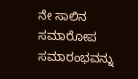ನೇ ಸಾಲಿನ ಸಮಾರೋಪ ಸಮಾರಂಭವನ್ನು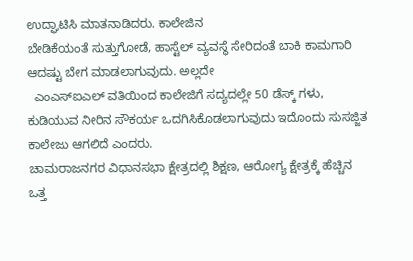ಉದ್ಘಾಟಿಸಿ ಮಾತನಾಡಿದರು. ಕಾಲೇಜಿನ
ಬೇಡಿಕೆಯಂತೆ ಸುತ್ತುಗೋಡೆ, ಹಾಸ್ಟೆಲ್ ವ್ಯವಸ್ಥೆ ಸೇರಿದಂತೆ ಬಾಕಿ ಕಾಮಗಾರಿ ಆದಷ್ಟು ಬೇಗ ಮಾಡಲಾಗುವುದು. ಅಲ್ಲದೇ
  ಎಂಎಸ್ಐಎಲ್ ವತಿಯಿಂದ ಕಾಲೇಜಿಗೆ ಸದ್ಯದಲ್ಲೇ 50 ಡೆಸ್ಕ್ ಗಳು, ಕುಡಿಯುವ ನೀರಿನ ಸೌಕರ್ಯ ಒದಗಿಸಿಕೊಡಲಾಗುವುದು ಇದೊಂದು ಸುಸಜ್ಜಿತ ಕಾಲೇಜು ಆಗಲಿದೆ ಎಂದರು.
ಚಾಮರಾಜನಗರ ವಿಧಾನಸಭಾ ಕ್ಷೇತ್ರದಲ್ಲಿ ಶಿಕ್ಷಣ, ಆರೋಗ್ಯ ಕ್ಷೇತ್ರಕ್ಕೆ ಹೆಚ್ಚಿನ ಒತ್ತ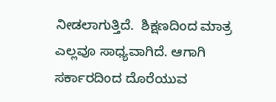ನೀಡಲಾಗುತ್ತಿದೆ.  ಶಿಕ್ಷಣದಿಂದ ಮಾತ್ರ ಎಲ್ಲವೂ ಸಾಧ್ಯವಾಗಿದೆ. ಆಗಾಗಿ ಸರ್ಕಾರದಿಂದ ದೊರೆಯುವ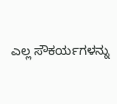ಎಲ್ಲ ಸೌಕರ್ಯಗಳನ್ನು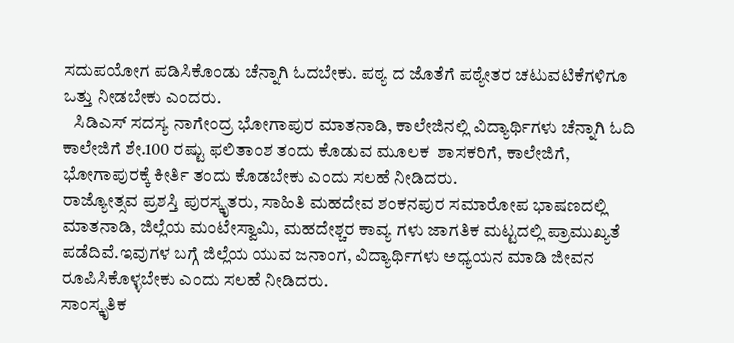ಸದುಪಯೋಗ ಪಡಿಸಿಕೊಂಡು ಚೆನ್ನಾಗಿ ಓದಬೇಕು. ಪಠ್ಯ ದ ಜೊತೆಗೆ ಪಠ್ಯೇತರ ಚಟುವಟಿಕೆಗಳಿಗೂ ಒತ್ತು ನೀಡಬೇಕು ಎಂದರು.
   ಸಿಡಿಎಸ್ ಸದಸ್ಯ ನಾಗೇಂದ್ರ ಭೋಗಾಪುರ ಮಾತನಾಡಿ, ಕಾಲೇಜಿನಲ್ಲಿ ವಿದ್ಯಾರ್ಥಿಗಳು ಚೆನ್ನಾಗಿ ಓದಿ
ಕಾಲೇಜಿಗೆ ಶೇ.100 ರಷ್ಟು ಫಲಿತಾಂಶ ತಂದು ಕೊಡುವ ಮೂಲಕ  ಶಾಸಕರಿಗೆ, ಕಾಲೇಜಿಗೆ, ಭೋಗಾಪುರಕ್ಕೆ ಕೀರ್ತಿ ತಂದು ಕೊಡಬೇಕು ಎಂದು ಸಲಹೆ ನೀಡಿದರು.
ರಾಜ್ಯೋತ್ಸವ ಪ್ರಶಸ್ತಿ ಪುರಸ್ಕೃತರು, ಸಾಹಿತಿ ಮಹದೇವ ಶಂಕನಪುರ ಸಮಾರೋಪ ಭಾಷಣದಲ್ಲಿ ಮಾತನಾಡಿ, ಜಿಲ್ಲೆಯ ಮಂಟೇಸ್ವಾಮಿ, ಮಹದೇಶ್ಚರ ಕಾವ್ಯ ಗಳು ಜಾಗತಿಕ ಮಟ್ಟದಲ್ಲಿ ಪ್ರಾಮುಖ್ಯತೆ ಪಡೆದಿವೆ.ಇವುಗಳ ಬಗ್ಗೆ ಜಿಲ್ಲೆಯ ಯುವ ಜನಾಂಗ, ವಿದ್ಯಾರ್ಥಿಗಳು ಅಧ್ಯಯನ ಮಾಡಿ ಜೀವನ ರೂಪಿಸಿಕೊಳ್ಳಬೇಕು ಎಂದು ಸಲಹೆ ನೀಡಿದರು.
ಸಾಂಸ್ಕೃತಿಕ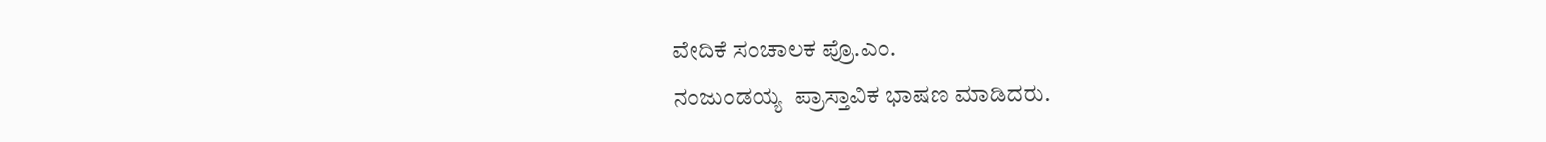ವೇದಿಕೆ ಸಂಚಾಲಕ ಪ್ರೊ.ಎಂ.
ನಂಜುಂಡಯ್ಯ  ಪ್ರಾಸ್ತಾವಿಕ ಭಾಷಣ ಮಾಡಿದರು.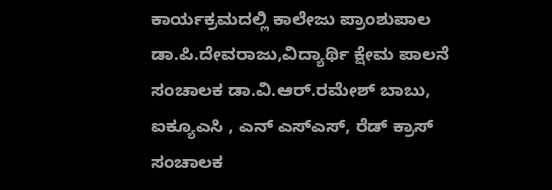ಕಾರ್ಯಕ್ರಮದಲ್ಲಿ ಕಾಲೇಜು ಪ್ರಾಂಶುಪಾಲ ಡಾ.ಪಿ.ದೇವರಾಜು,ವಿದ್ಯಾರ್ಥಿ ಕ್ಷೇಮ ಪಾಲನೆ ಸಂಚಾಲಕ ಡಾ.ವಿ.ಆರ್.ರಮೇಶ್ ಬಾಬು,  ಐಕ್ಯೂಎಸಿ , ಎನ್ ಎಸ್ಎಸ್, ರೆಡ್ ಕ್ರಾಸ್ ಸಂಚಾಲಕ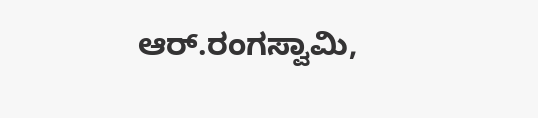ಆರ್.ರಂಗಸ್ವಾಮಿ,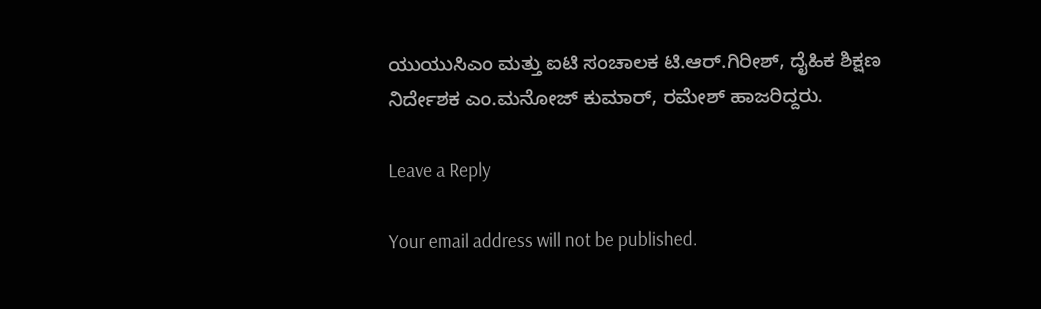ಯುಯುಸಿಎಂ ಮತ್ತು ಐಟಿ ಸಂಚಾಲಕ ಟಿ.ಆರ್.ಗಿರೀಶ್, ದೈಹಿಕ ಶಿಕ್ಷಣ ನಿರ್ದೇಶಕ ಎಂ.ಮನೋಜ್ ಕುಮಾರ್, ರಮೇಶ್ ಹಾಜರಿದ್ದರು.

Leave a Reply

Your email address will not be published.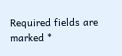Required fields are marked *